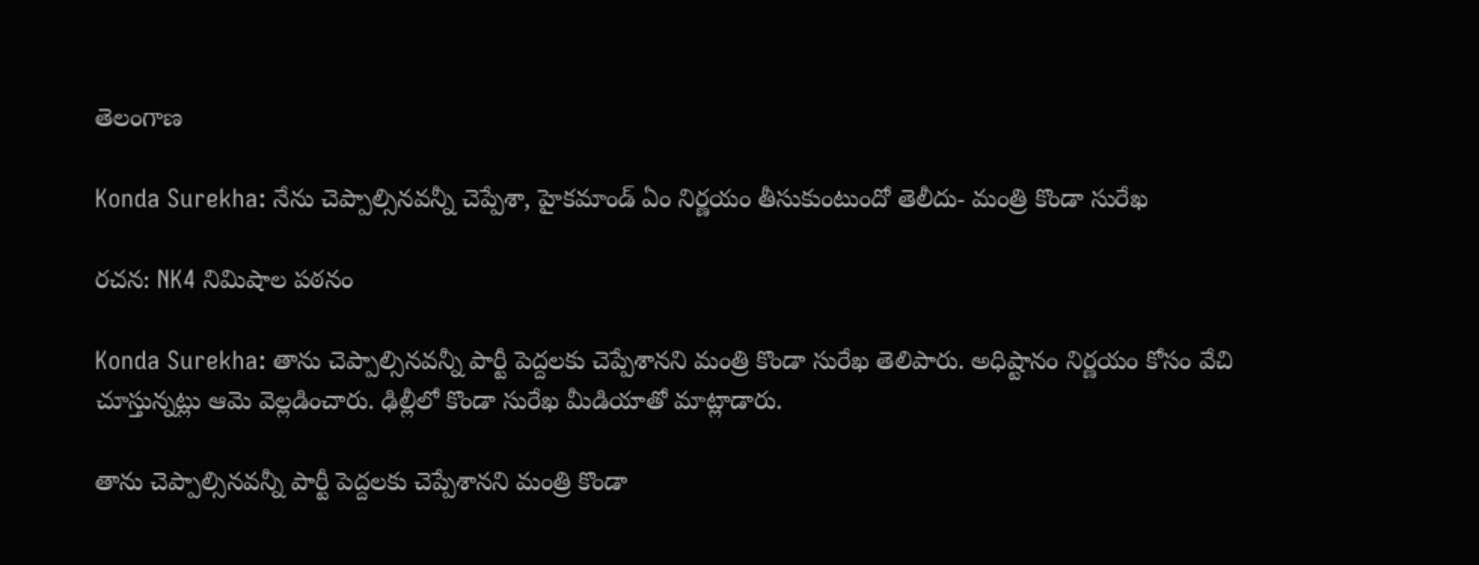తెలంగాణ

Konda Surekha: నేను చెప్పాల్సినవన్నీ చెప్పేశా, హైకమాండ్ ఏం నిర్ణయం తీసుకుంటుందో తెలీదు- మంత్రి కొండా సురేఖ

రచన: NK4 నిమిషాల పఠనం

Konda Surekha: తాను చెప్పాల్సినవన్నీ పార్టీ పెద్దలకు చెప్పేశానని మంత్రి కొండా సురేఖ తెలిపారు. అధిష్టానం నిర్ణయం కోసం వేచి చూస్తున్నట్లు ఆమె వెల్లడించారు. ఢిల్లీలో కొండా సురేఖ మీడియాతో మాట్లాడారు.

తాను చెప్పాల్సినవన్నీ పార్టీ పెద్దలకు చెప్పేశానని మంత్రి కొండా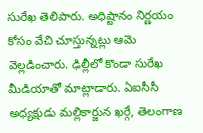సురేఖ తెలిపారు. అధిష్టానం నిర్ణయం కోసం వేచి చూస్తున్నట్లు ఆమె వెల్లడించారు. ఢిల్లీలో కొండా సురేఖ మీడియాతో మాట్లాడారు. ఏఐసీసీ అధ్యక్షుడు మల్లికార్జున ఖర్గే, తెలంగాణ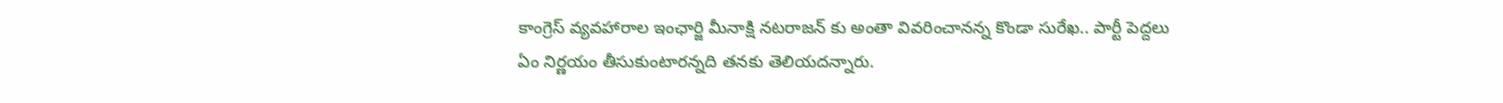కాంగ్రెస్ వ్యవహారాల ఇంఛార్జి మీనాక్షి నటరాజన్ కు అంతా వివరించానన్న కొండా సురేఖ.. పార్టీ పెద్దలు ఏం నిర్ణయం తీసుకుంటారన్నది తనకు తెలియదన్నారు.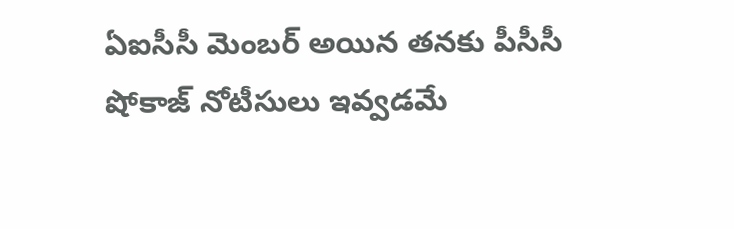ఏఐసీసీ మెంబర్ అయిన తనకు పీసీసీ షోకాజ్ నోటీసులు ఇవ్వడమే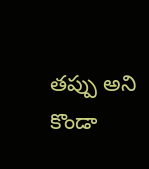తప్పు అని కొండా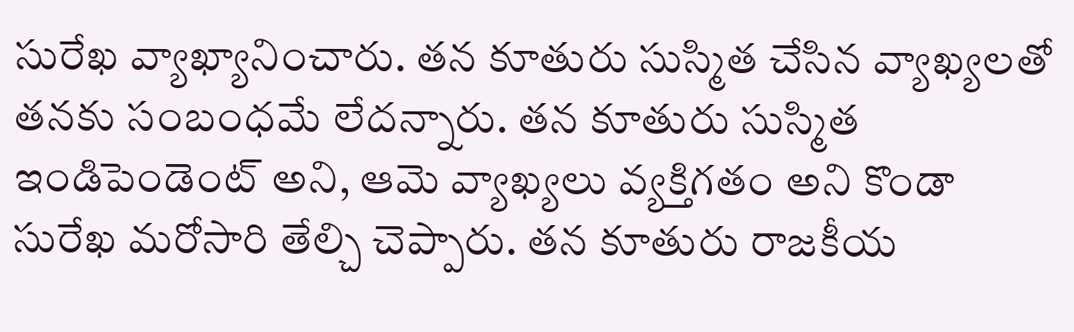సురేఖ వ్యాఖ్యానించారు. తన కూతురు సుస్మిత చేసిన వ్యాఖ్యలతో తనకు సంబంధమే లేదన్నారు. తన కూతురు సుస్మిత ఇండిపెండెంట్ అని, ఆమె వ్యాఖ్యలు వ్యక్తిగతం అని కొండా సురేఖ మరోసారి తేల్చి చెప్పారు. తన కూతురు రాజకీయ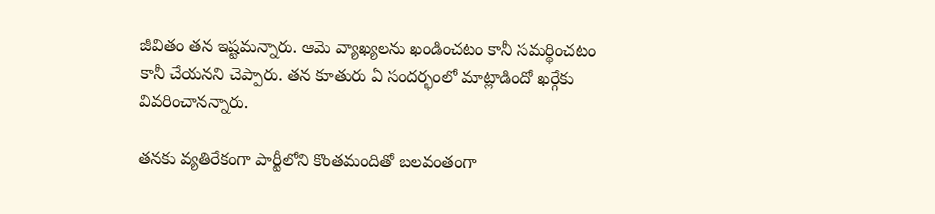జీవితం తన ఇష్టమన్నారు. ఆమె వ్యాఖ్యలను ఖండించటం కానీ సమర్థించటం కానీ చేయనని చెప్పారు. తన కూతురు ఏ సందర్భంలో మాట్లాడిందో ఖర్గేకు వివరించానన్నారు.

తనకు వ్యతిరేకంగా పార్టీలోని కొంతమందితో బలవంతంగా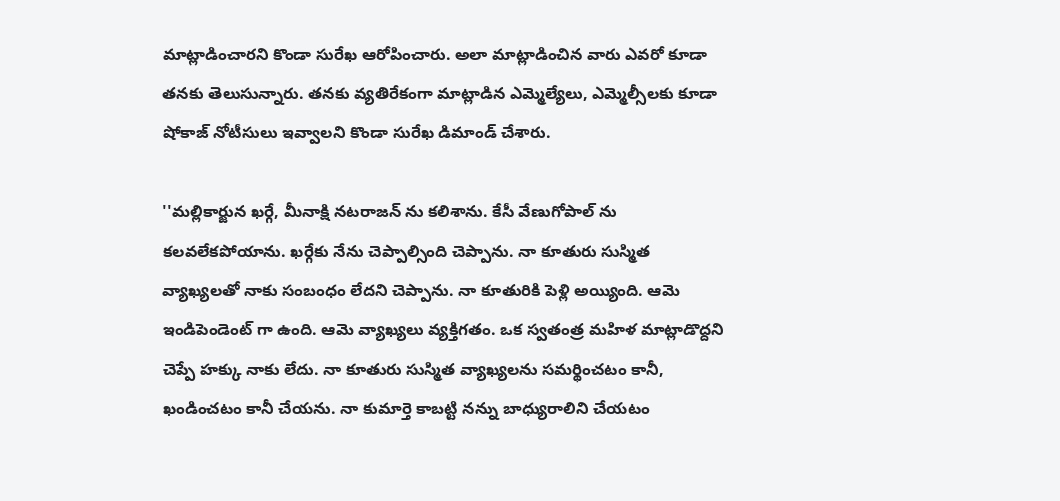మాట్లాడించారని కొండా సురేఖ ఆరోపించారు. అలా మాట్లాడించిన వారు ఎవరో కూడా తనకు తెలుసున్నారు. తనకు వ్యతిరేకంగా మాట్లాడిన ఎమ్మెల్యేలు, ఎమ్మెల్సీలకు కూడా షోకాజ్ నోటీసులు ఇవ్వాలని కొండా సురేఖ డిమాండ్ చేశారు.

''మల్లికార్జున ఖర్గే, మీనాక్షి నటరాజన్ ను కలిశాను. కేసీ వేణుగోపాల్ ను కలవలేకపోయాను. ఖర్గేకు నేను చెప్పాల్సింది చెప్పాను. నా కూతురు సుస్మిత వ్యాఖ్యలతో నాకు సంబంధం లేదని చెప్పాను. నా కూతురికి పెళ్లి అయ్యింది. ఆమె ఇండిపెండెంట్ గా ఉంది. ఆమె వ్యాఖ్యలు వ్యక్తిగతం. ఒక స్వతంత్ర మహిళ మాట్లాడొద్దని చెప్పే హక్కు నాకు లేదు. నా కూతురు సుస్మిత వ్యాఖ్యలను సమర్థించటం కానీ, ఖండించటం కానీ చేయను. నా కుమార్తె కాబట్టి నన్ను బాధ్యురాలిని చేయటం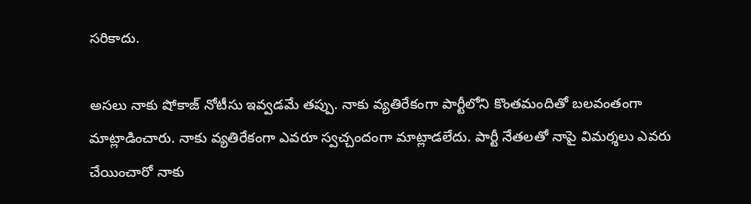సరికాదు.

అసలు నాకు షోకాజ్ నోటీసు ఇవ్వడమే తప్పు. నాకు వ్యతిరేకంగా పార్టీలోని కొంతమందితో బలవంతంగా మాట్లాడించారు. నాకు వ్యతిరేకంగా ఎవరూ స్వచ్చందంగా మాట్లాడలేదు. పార్టీ నేతలతో నాపై విమర్శలు ఎవరు చేయించారో నాకు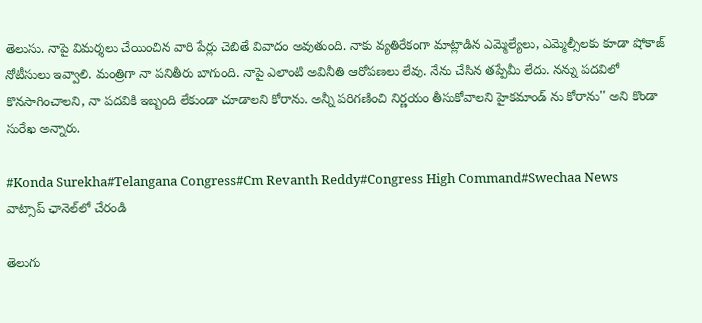తెలుసు. నాపై విమర్శలు చేయించిన వారి పేర్లు చెబితే వివాదం అవుతుంది. నాకు వ్యతిరేకంగా మాట్లాడిన ఎమ్మెల్యేలు, ఎమ్మెల్సీలకు కూడా షోకాజ్ నోటీసులు ఇవ్వాలి. మంత్రిగా నా పనితీరు బాగుంది. నాపై ఎలాంటి అవినీతి ఆరోపణలు లేవు. నేను చేసిన తప్పేమీ లేదు. నన్ను పదవిలో కొనసాగించాలని, నా పదవికి ఇబ్బంది లేకుండా చూడాలని కోరాను. అన్నీ పరిగణించి నిర్ణయం తీసుకోవాలని హైకమాండ్ ను కోరాను'' అని కొండా సురేఖ అన్నారు.

#Konda Surekha#Telangana Congress#Cm Revanth Reddy#Congress High Command#Swechaa News
వాట్సాప్ ఛానెల్‌లో చేరండి

తెలుగు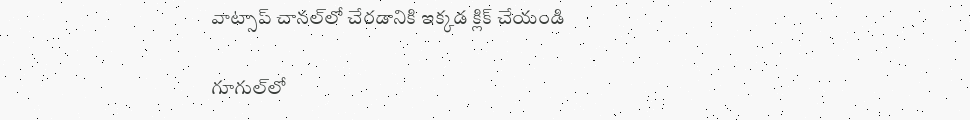వాట్సాప్ చానల్‌లో చేరడానికి ఇక్కడ క్లిక్ చేయండి

గూగుల్‌లో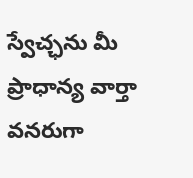స్వేచ్ఛను మీ ప్రాధాన్య వార్తా వనరుగా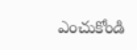ఎంచుకోండి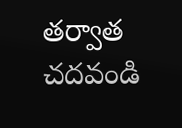తర్వాత చదవండి